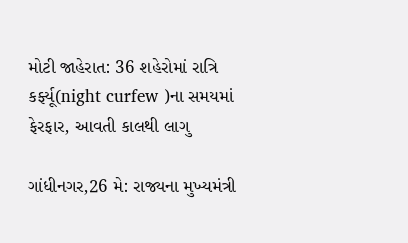મોટી જાહેરાત: 36 શહેરોમાં રાત્રિ કર્ફ્યૂ(night curfew )ના સમયમાં ફેરફાર, આવતી કાલથી લાગુ

ગાંધીનગર,26 મે: રાજ્યના મુખ્યમંત્રી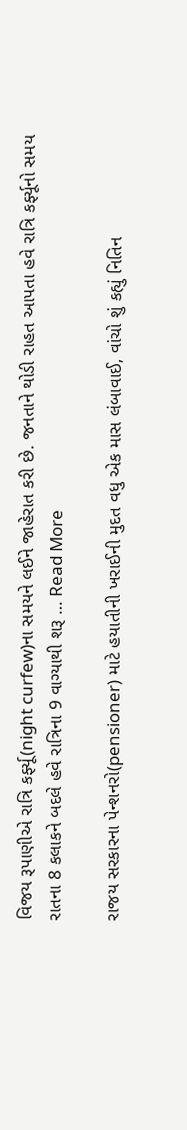વિજય રૂપાણીએ રાત્રિ કર્ફ્યૂ(night curfew)ના સમયને લઈને જાહેરાત કરી છે. જનતાને થોડી રાહત આપતા હવે રાત્રિ કર્ફ્યૂનો સમય રાતના 8 કલાકને બદલે હવે રાત્રિના 9 વાગ્યાથી શરૂ … Read More

રાજય સરકારના પેન્શનરો(pensioner) માટે હયાતીની ખરાઈની મુદત વધુ એક માસ લંબાવાઈ, વાંચો શું કહ્યું નિતિન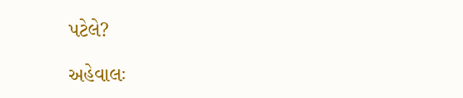પટેલે?

અહેવાલઃ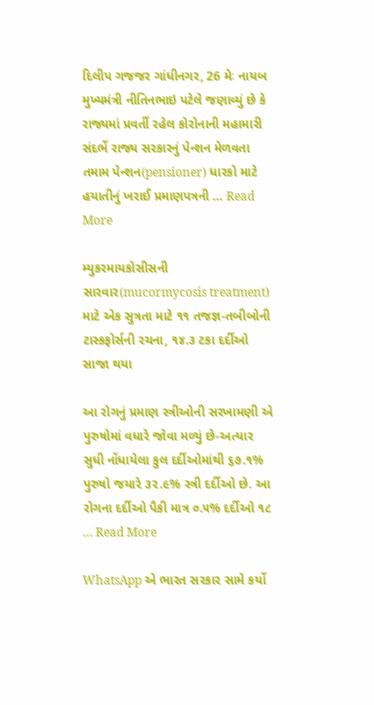દિલીપ ગજજર ગાંધીનગર, 26 મેઃ નાયબ મુખ્યમંત્રી નીતિનભાઇ પટેલે જણાવ્યું છે કે રાજ્યમાં પ્રવર્તી રહેલ કોરોનાની મહામારી સંદર્ભે રાજ્ય સરકારનું પેન્શન મેળવતા તમામ પેન્શન(pensioner) ધારકો માટે હયાતીનું ખરાઈ પ્રમાણપત્રની … Read More

મ્યુકરમાયકોસીસની સારવાર(mucormycosis treatment) માટે એક સુત્રતા માટે ૧૧ તજજ્ઞ-તબીબોની ટાસ્કફોર્સની રચના, ૧૪.૩ ટકા દર્દીઓ સાજા થયા

આ રોગનું પ્રમાણ સ્ત્રીઓની સરખામણી એ પુરુષોમાં વધારે જોવા મળ્યું છે-અત્યાર સુધી નોંધાયેલા કુલ દર્દીઓમાંથી ૬૭.૧% પુરુષો જયારે ૩૨.૯% સ્ત્રી દર્દીઓ છે. આ રોગના દર્દીઓ પૈકી માત્ર ૦.૫% દર્દીઓ ૧૮ … Read More

WhatsApp એ ભારત સરકાર સામે કર્યો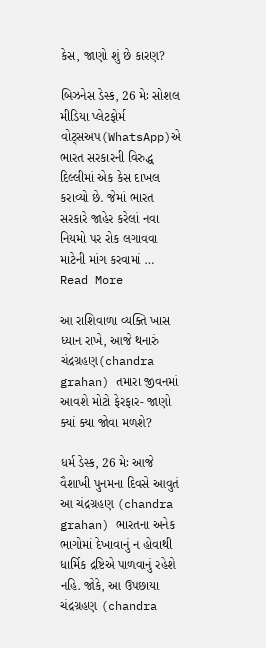કેસ, જાણો શું છે કારણ?

બિઝનેસ ડેસ્ક, 26 મેઃ સોશલ મીડિયા પ્લેટફોર્મ વોટ્સઅપ(WhatsApp)એ ભારત સરકારની વિરુદ્ધ દિલ્લીમાં એક કેસ દાખલ કરાવ્યો છે. જેમાં ભારત સરકારે જાહેર કરેલાં નવા નિયમો પર રોક લગાવવા માટેની માંગ કરવામાં … Read More

આ રાશિવાળા વ્યક્તિ ખાસ ધ્યાન રાખે, આજે થનારું ચંદ્રગ્રહણ(chandra grahan) તમારા જીવનમાં આવશે મોટો ફેરફાર- જાણો ક્યાં ક્યા જોવા મળશે?

ધર્મ ડેસ્ક, 26 મેઃ આજે વૈશાખી પુનમના દિવસે આવુતં આ ચંદ્રગ્રહણ (chandra grahan) ભારતના અનેક ભાગોમાં દેખાવાનું ન હોવાથી ધાર્મિક દ્રષ્ટિએ પાળવાનું રહેશે નહિ. જોકે, આ ઉપછાયા ચંદ્રગ્રહણ (chandra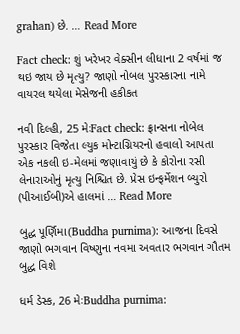grahan) છે. … Read More

Fact check: શું ખરેખર વેક્સીન લીધાના 2 વર્ષમાં જ થઇ જાય છે મૃત્યુ? જાણો નોબલ પુરસ્કારના નામે વાયરલ થયેલા મેસેજની હકીકત

નવી દિલ્હી, 25 મેઃFact check: ફ્રાન્સના નોબેલ પુરસ્કાર વિજેતા લ્યુક મોન્ટાગ્નિયરનો હવાલો આપતા એક નકલી ઇ-મેલમાં જણાવાયું છે કે કોરોના રસી લેનારાઓનું મૃત્યુ નિશ્ચિત છે. પ્રેસ ઇન્ફર્મેશન બ્યુરો (પીઆઈબી)એ હાલમાં … Read More

બુદ્ધ પૂર્ણિમા(Buddha purnima): આજના દિવસે જાણો ભગવાન વિષ્ણુના નવમા અવતાર ભગવાન ગૌતમ બુદ્ધ વિશે

ધર્મ ડેસ્ક, 26 મેઃBuddha purnima: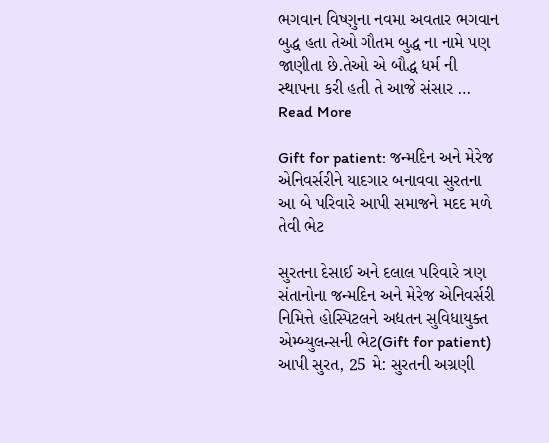ભગવાન વિષ્ણુના નવમા અવતાર ભગવાન બુદ્ધ હતા તેઓ ગૌતમ બુદ્ધ ના નામે પણ જાણીતા છે.તેઓ એ બૌદ્ધ ધર્મ ની સ્થાપના કરી હતી તે આજે સંસાર … Read More

Gift for patient: જન્મદિન અને મેરેજ એનિવર્સરીને યાદગાર બનાવવા સુરતના આ બે પરિવારે આપી સમાજને મદદ મળે તેવી ભેટ

સુરતના દેસાઈ અને દલાલ પરિવારે ત્રણ સંતાનોના જન્મદિન અને મેરેજ એનિવર્સરી નિમિત્તે હોસ્પિટલને અદ્યતન સુવિધાયુક્ત એમ્બ્યુલન્સની ભેટ(Gift for patient) આપી સુરત, 25 મે: સુરતની અગ્રણી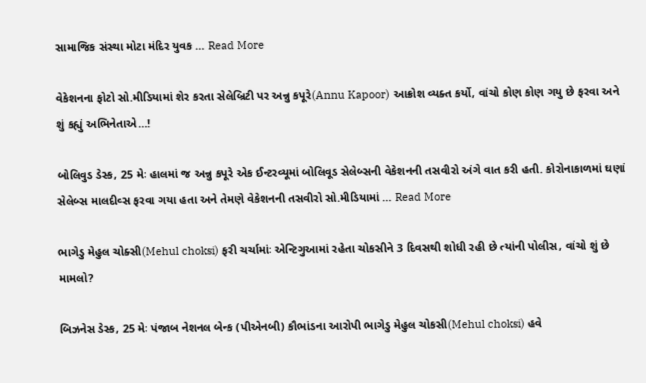સામાજિક સંસ્થા મોટા મંદિર યુવક … Read More

વેકેશનના ફોટો સો.મીડિયામાં શેર કરતા સેલેબ્રિટી પર અન્નુ કપૂરે(Annu Kapoor) આક્રોશ વ્યક્ત કર્યો, વાંચો કોણ કોણ ગયુ છે ફરવા અને શું કહ્યું અભિનેતાએ…!

બોલિવુડ ડેસ્ક, 25 મેઃ હાલમાં જ અન્નુ કપૂરે એક ઈન્ટરવ્યૂમાં બોલિવૂડ સેલેબ્સની વેકેશનની તસવીરો અંગે વાત કરી હતી. કોરોનાકાળમાં ઘણાં સેલેબ્સ માલદીવ્સ ફરવા ગયા હતા અને તેમણે વેકેશનની તસવીરો સો.મીડિયામાં … Read More

ભાગેડુ મેહુલ ચોક્સી(Mehul choksi) ફરી ચર્ચામાંઃ એન્ટિગુઆમાં રહેતા ચોકસીને 3 દિવસથી શોધી રહી છે ત્યાંની પોલીસ, વાંચો શું છે મામલો?

બિઝનેસ ડેસ્ક, 25 મેઃ પંજાબ નેશનલ બેન્ક (પીએનબી) કૌભાંડના આરોપી ભાગેડુ મેહુલ ચોકસી(Mehul choksi) હવે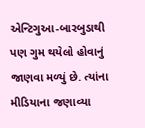એન્ટિગુઆ-બારબુડાથી પણ ગુમ થયેલો હોવાનું જાણવા મળ્યું છે. ત્યાંના મીડિયાના જણાવ્યા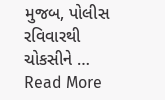મુજબ, પોલીસ રવિવારથી ચોકસીને … Read More